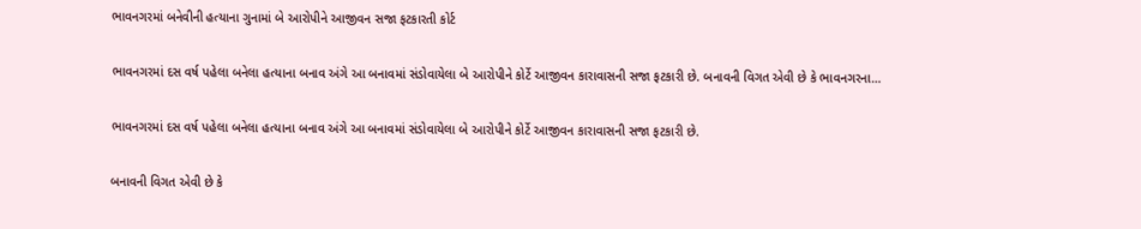ભાવનગરમાં બનેવીની હત્યાના ગુનામાં બે આરોપીને આજીવન સજા ફટકારતી કોર્ટ

ભાવનગરમાં દસ વર્ષ પહેલા બનેલા હત્યાના બનાવ અંગે આ બનાવમાં સંડોવાયેલા બે આરોપીને કોર્ટે આજીવન કારાવાસની સજા ફટકારી છે. બનાવની વિગત એવી છે કે ભાવનગરના…

ભાવનગરમાં દસ વર્ષ પહેલા બનેલા હત્યાના બનાવ અંગે આ બનાવમાં સંડોવાયેલા બે આરોપીને કોર્ટે આજીવન કારાવાસની સજા ફટકારી છે.

બનાવની વિગત એવી છે કે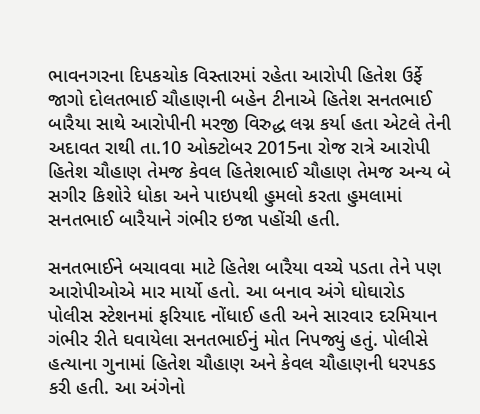ભાવનગરના દિપકચોક વિસ્તારમાં રહેતા આરોપી હિતેશ ઉર્ફે જાગો દોલતભાઈ ચૌહાણની બહેન ટીનાએ હિતેશ સનતભાઈ બારૈયા સાથે આરોપીની મરજી વિરુદ્ધ લગ્ન કર્યા હતા એટલે તેની અદાવત રાથી તા.10 ઓક્ટોબર 2015ના રોજ રાત્રે આરોપી હિતેશ ચૌહાણ તેમજ કેવલ હિતેશભાઈ ચૌહાણ તેમજ અન્ય બે સગીર કિશોરે ધોકા અને પાઇપથી હુમલો કરતા હુમલામાં સનતભાઈ બારૈયાને ગંભીર ઇજા પહોંચી હતી.

સનતભાઈને બચાવવા માટે હિતેશ બારૈયા વચ્ચે પડતા તેને પણ આરોપીઓએ માર માર્યો હતો. આ બનાવ અંગે ઘોઘારોડ પોલીસ સ્ટેશનમાં ફરિયાદ નોંધાઈ હતી અને સારવાર દરમિયાન ગંભીર રીતે ઘવાયેલા સનતભાઈનું મોત નિપજ્યું હતું. પોલીસે હત્યાના ગુનામાં હિતેશ ચૌહાણ અને કેવલ ચૌહાણની ધરપકડ કરી હતી. આ અંગેનો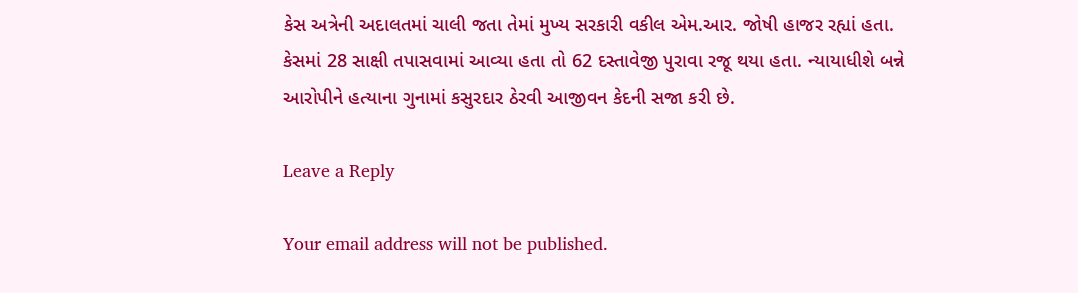કેસ અત્રેની અદાલતમાં ચાલી જતા તેમાં મુખ્ય સરકારી વકીલ એમ.આર. જોષી હાજર રહ્યાં હતા. કેસમાં 28 સાક્ષી તપાસવામાં આવ્યા હતા તો 62 દસ્તાવેજી પુરાવા રજૂ થયા હતા. ન્યાયાધીશે બન્ને આરોપીને હત્યાના ગુનામાં કસુરદાર ઠેરવી આજીવન કેદની સજા કરી છે.

Leave a Reply

Your email address will not be published.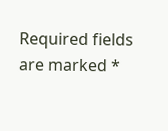Required fields are marked *